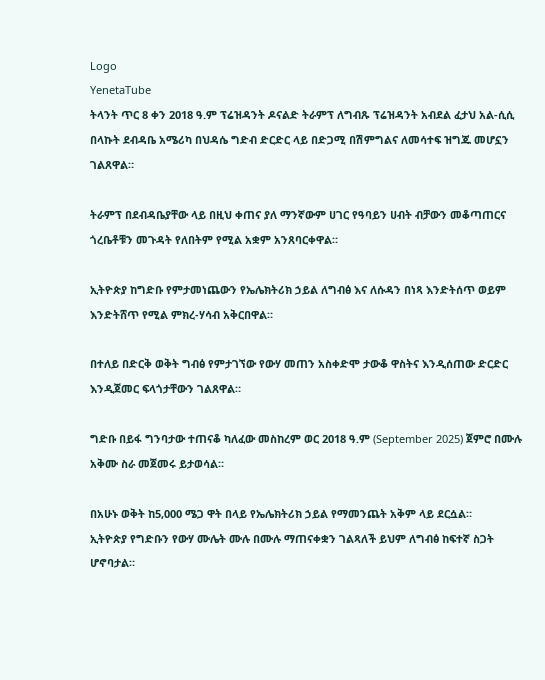Logo
YenetaTube
ትላንት ጥር 8 ቀን 2018 ዓ.ም ፕሬዝዳንት ዶናልድ ትራምፕ ለግብጹ ፕሬዝዳንት አብደል ፈታህ አል-ሲሲ በላኩት ደብዳቤ አሜሪካ በህዳሴ ግድብ ድርድር ላይ በድጋሚ በሽምግልና ለመሳተፍ ዝግጁ መሆኗን ገልጸዋል።

ትራምፕ በደብዳቤያቸው ላይ በዚህ ቀጠና ያለ ማንኛውም ሀገር የዓባይን ሀብት ብቻውን መቆጣጠርና ጎረቤቶቹን መጉዳት የለበትም የሚል አቋም አንጸባርቀዋል።

ኢትዮጵያ ከግድቡ የምታመነጨውን የኤሌክትሪክ ኃይል ለግብፅ እና ለሱዳን በነጻ እንድትሰጥ ወይም እንድትሸጥ የሚል ምክረ-ሃሳብ አቅርበዋል።

በተለይ በድርቅ ወቅት ግብፅ የምታገኘው የውሃ መጠን አስቀድሞ ታውቆ ዋስትና እንዲሰጠው ድርድር እንዲጀመር ፍላጎታቸውን ገልጸዋል።

ግድቡ በይፋ ግንባታው ተጠናቆ ካለፈው መስከረም ወር 2018 ዓ.ም (September 2025) ጀምሮ በሙሉ አቅሙ ስራ መጀመሩ ይታወሳል።

በአሁኑ ወቅት ከ5,000 ሜጋ ዋት በላይ የኤሌክትሪክ ኃይል የማመንጨት አቅም ላይ ደርሷል።
ኢትዮጵያ የግድቡን የውሃ ሙሌት ሙሉ በሙሉ ማጠናቀቋን ገልጻለች ይህም ለግብፅ ከፍተኛ ስጋት ሆኖባታል።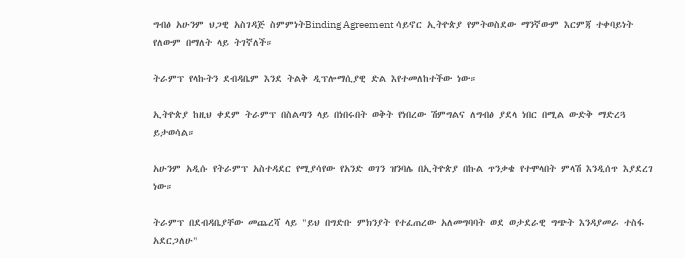ግብፅ አሁንም ህጋዊ አስገዳጅ ስምምነትBinding Agreement ሳይኖር ኢትዮጵያ የምትወስደው ማንኛውም እርምጃ ተቀባይነት የለውም በማለት ላይ ትገኛለች።

ትራምፕ የላኩትን ደብዳቤም እንደ ትልቅ ዲፕሎማሲያዊ ድል እየተመለከተችው ነው።

ኢትዮጵያ ከዚህ ቀደም ትራምፕ በስልጣን ላይ በነበሩበት ወቅት የነበረው ሽምግልና ለግብፅ ያደላ ነበር በሚል ውድቅ ማድረጓ ይታወሳል።

አሁንም አዲሱ የትራምፕ አስተዳደር የሚያሳየው የአንድ ወገን ዝንባሌ በኢትዮጵያ በኩል ጥንቃቄ የተሞላበት ምላሽ እንዲሰጥ እያደረገ ነው።

ትራምፕ በደብዳቤያቸው መጨረሻ ላይ "ይህ በግድቡ ምክንያት የተፈጠረው አለመግባባት ወደ ወታደራዊ ግጭት እንዳያመራ ተስፋ አደርጋለሁ"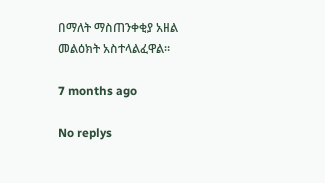በማለት ማስጠንቀቂያ አዘል መልዕክት አስተላልፈዋል።

7 months ago

No replys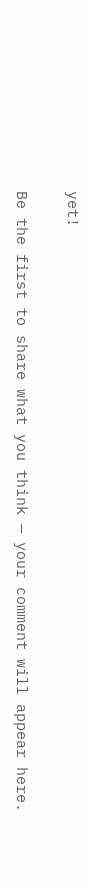yet!

Be the first to share what you think — your comment will appear here.